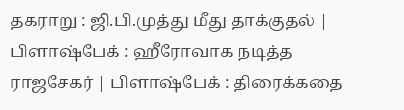தகராறு : ஜி.பி.முத்து மீது தாக்குதல் | பிளாஷ்பேக் : ஹீரோவாக நடித்த ராஜசேகர் | பிளாஷ்பேக் : திரைக்கதை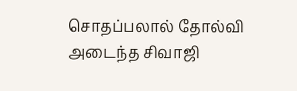சொதப்பலால் தோல்வி அடைந்த சிவாஜி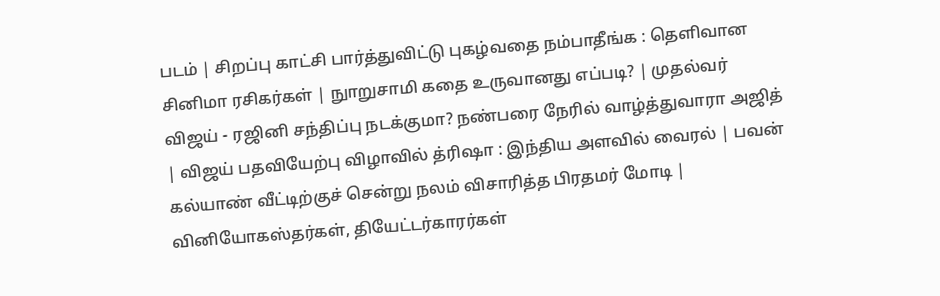படம் | சிறப்பு காட்சி பார்த்துவிட்டு புகழ்வதை நம்பாதீங்க : தெளிவான சினிமா ரசிகர்கள் | நுாறுசாமி கதை உருவானது எப்படி? | முதல்வர் விஜய் - ரஜினி சந்திப்பு நடக்குமா? நண்பரை நேரில் வாழ்த்துவாரா அஜித் | விஜய் பதவியேற்பு விழாவில் த்ரிஷா : இந்திய அளவில் வைரல் | பவன் கல்யாண் வீட்டிற்குச் சென்று நலம் விசாரித்த பிரதமர் மோடி | வினியோகஸ்தர்கள், தியேட்டர்காரர்கள்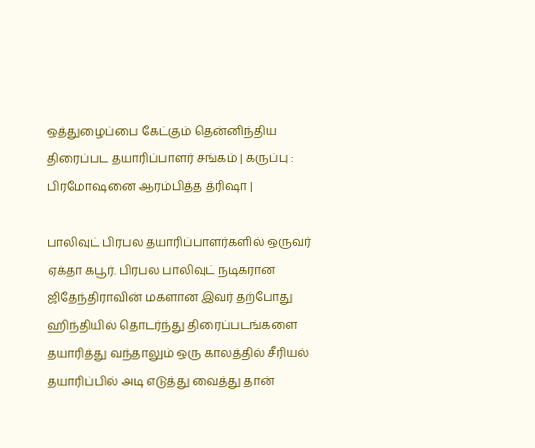ஒத்துழைப்பை கேட்கும் தென்னிந்திய திரைப்பட தயாரிப்பாளர் சங்கம் | கருப்பு : பிரமோஷனை ஆரம்பித்த த்ரிஷா |

பாலிவுட் பிரபல தயாரிப்பாளர்களில் ஒருவர் ஏக்தா கபூர். பிரபல பாலிவுட் நடிகரான ஜிதேந்திராவின் மகளான இவர் தற்போது ஹிந்தியில் தொடர்ந்து திரைப்படங்களை தயாரித்து வந்தாலும் ஒரு காலத்தில் சீரியல் தயாரிப்பில் அடி எடுத்து வைத்து தான்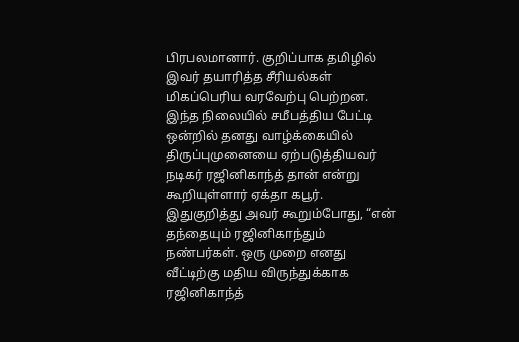பிரபலமானார். குறிப்பாக தமிழில் இவர் தயாரித்த சீரியல்கள் மிகப்பெரிய வரவேற்பு பெற்றன. இந்த நிலையில் சமீபத்திய பேட்டி ஒன்றில் தனது வாழ்க்கையில் திருப்புமுனையை ஏற்படுத்தியவர் நடிகர் ரஜினிகாந்த் தான் என்று கூறியுள்ளார் ஏக்தா கபூர்.
இதுகுறித்து அவர் கூறும்போது, “என் தந்தையும் ரஜினிகாந்தும் நண்பர்கள். ஒரு முறை எனது வீட்டிற்கு மதிய விருந்துக்காக ரஜினிகாந்த்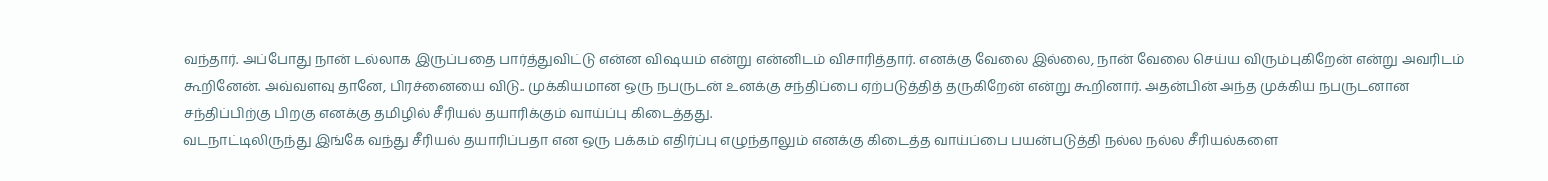வந்தார். அப்போது நான் டல்லாக இருப்பதை பார்த்துவிட்டு என்ன விஷயம் என்று என்னிடம் விசாரித்தார். எனக்கு வேலை இல்லை, நான் வேலை செய்ய விரும்புகிறேன் என்று அவரிடம் கூறினேன். அவ்வளவு தானே, பிரச்னையை விடு.. முக்கியமான ஒரு நபருடன் உனக்கு சந்திப்பை ஏற்படுத்தித் தருகிறேன் என்று கூறினார். அதன்பின் அந்த முக்கிய நபருடனான சந்திப்பிற்கு பிறகு எனக்கு தமிழில் சீரியல் தயாரிக்கும் வாய்ப்பு கிடைத்தது.
வடநாட்டிலிருந்து இங்கே வந்து சீரியல் தயாரிப்பதா என ஒரு பக்கம் எதிர்ப்பு எழுந்தாலும் எனக்கு கிடைத்த வாய்ப்பை பயன்படுத்தி நல்ல நல்ல சீரியல்களை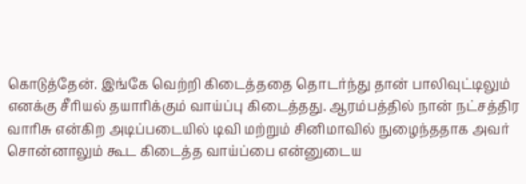கொடுத்தேன். இங்கே வெற்றி கிடைத்ததை தொடர்ந்து தான் பாலிவுட்டிலும் எனக்கு சீரியல் தயாரிக்கும் வாய்ப்பு கிடைத்தது. ஆரம்பத்தில் நான் நட்சத்திர வாரிசு என்கிற அடிப்படையில் டிவி மற்றும் சினிமாவில் நுழைந்ததாக அவர் சொன்னாலும் கூட கிடைத்த வாய்ப்பை என்னுடைய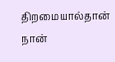திறமையால்தான் நான்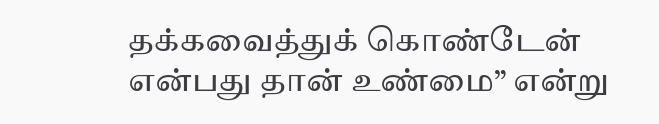தக்கவைத்துக் கொண்டேன் என்பது தான் உண்மை” என்று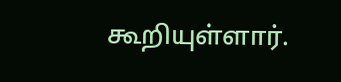கூறியுள்ளார்.